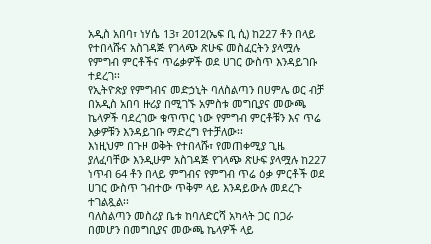አዲስ አበባ፣ ነሃሴ 13፣ 2012(ኤፍ ቢ ሲ) ከ227 ቶን በላይ የተበላሹና አስገዳጅ የገላጭ ጽሁፍ መስፈርትን ያላሟሉ የምግብ ምርቶችና ጥሬቃዎች ወደ ሀገር ውስጥ እንዳይገቡ ተደረገ፡፡
የኢትዮጵያ የምግብና መድኃኒት ባለስልጣን በሀምሌ ወር ብቻ በአዲስ አበባ ዙሪያ በሚገኙ አምስቱ መግቢያና መውጫ ኬላዎች ባደረገው ቁጥጥር ነው የምግብ ምርቶቹን እና ጥሬ እቃዎቹን እንዳይገቡ ማድረግ የተቻለው፡፡
እነዚህም በጉዞ ወቅት የተበላሹ፣ የመጠቀሚያ ጊዜ ያለፈባቸው እንዲሁም አስገዳጅ የገላጭ ጽሁፍ ያላሟሉ ከ227 ነጥብ 64 ቶን በላይ ምግብና የምግብ ጥሬ ዕቃ ምርቶች ወደ ሀገር ውስጥ ገብተው ጥቅም ላይ እንዳይውሉ መደረጉ ተገልጿል፡፡
ባለስልጣን መስሪያ ቤቱ ከባለድርሻ አካላት ጋር በጋራ በመሆን በመግቢያና መውጫ ኬላዎች ላይ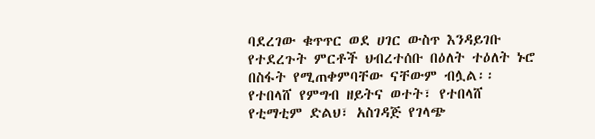ባደረገው ቁጥጥር ወደ ሀገር ውስጥ እንዳይገቡ የተደረጉት ምርቶች ህብረተሰቡ በዕለት ተዕለት ኑሮ በስፋት የሚጠቀምባቸው ናቸውም ብሏል፡፡
የተበላሸ የምግብ ዘይትና ወተት፣ የተበላሸ የቲማቲም ድልህ፣ አስገዳጅ የገላጭ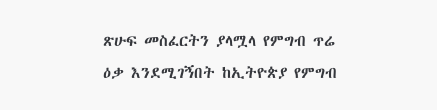ጽሁፍ መስፈርትን ያላሟላ የምግብ ጥሬ ዕቃ እንደሚገኝበት ከኢትዮጵያ የምግብ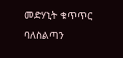መድሃኒት ቁጥጥር ባለስልጣን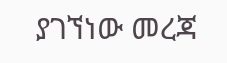ያገኘነው መረጃ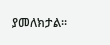ያመለክታል፡፡